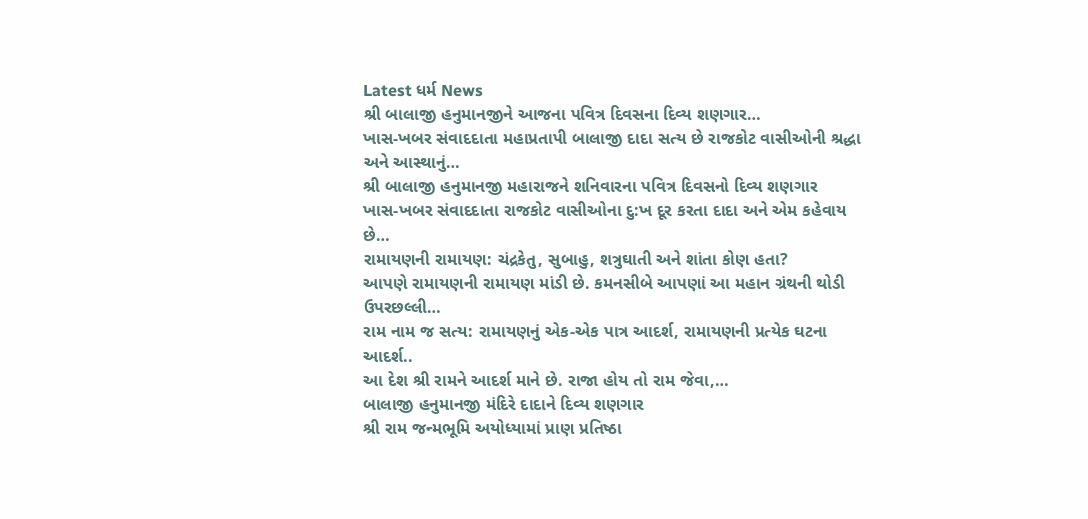Latest ધર્મ News
શ્રી બાલાજી હનુમાનજીને આજના પવિત્ર દિવસના દિવ્ય શણગાર…
ખાસ-ખબર સંવાદદાતા મહાપ્રતાપી બાલાજી દાદા સત્ય છે રાજકોટ વાસીઓની શ્રદ્ધા અને આસ્થાનું…
શ્રી બાલાજી હનુમાનજી મહારાજને શનિવારના પવિત્ર દિવસનો દિવ્ય શણગાર
ખાસ-ખબર સંવાદદાતા રાજકોટ વાસીઓના દુ:ખ દૂર કરતા દાદા અને એમ કહેવાય છે…
રામાયણની રામાયણ: ચંદ્રકેતુ, સુબાહુ, શત્રુઘાતી અને શાંતા કોણ હતા?
આપણે રામાયણની રામાયણ માંડી છે. કમનસીબે આપણાં આ મહાન ગ્રંથની થોડી ઉપરછલ્લી…
રામ નામ જ સત્ય: રામાયણનું એક-એક પાત્ર આદર્શ, રામાયણની પ્રત્યેક ઘટના આદર્શ..
આ દેશ શ્રી રામને આદર્શ માને છે. રાજા હોય તો રામ જેવા,…
બાલાજી હનુમાનજી મંદિરે દાદાને દિવ્ય શણગાર
શ્રી રામ જન્મભૂમિ અયોધ્યામાં પ્રાણ પ્રતિષ્ઠા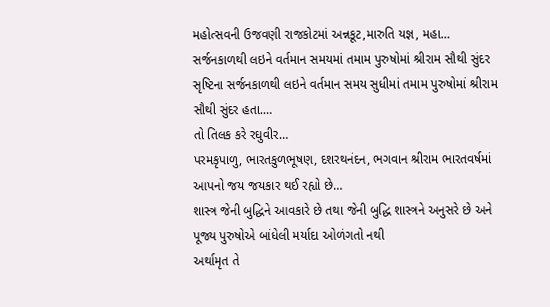મહોત્સવની ઉજવણી રાજકોટમાં અન્નકૂટ,મારુતિ યજ્ઞ, મહા…
સર્જનકાળથી લઇને વર્તમાન સમયમાં તમામ પુરુષોમાં શ્રીરામ સૌથી સુંદર
સૃષ્ટિના સર્જનકાળથી લઇને વર્તમાન સમય સુધીમાં તમામ પુરુષોમાં શ્રીરામ સૌથી સુંદર હતા.…
તો તિલક કરે રઘુવીર…
પરમકૃપાળુ, ભારતકુળભૂષણ, દશરથનંદન, ભગવાન શ્રીરામ ભારતવર્ષમાં આપનો જય જયકાર થઈ રહ્યો છે…
શાસ્ત્ર જેની બુદ્ધિને આવકારે છે તથા જેની બુદ્ધિ શાસ્ત્રને અનુસરે છે અને પૂજ્ય પુરુષોએ બાંધેલી મર્યાદા ઓળંગતો નથી
અર્થામૃત તે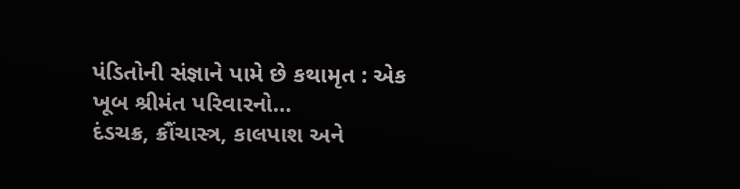પંડિતોની સંજ્ઞાને પામે છે કથામૃત : એક ખૂબ શ્રીમંત પરિવારનો…
દંડચક્ર, ક્રૌંચાસ્ત્ર, કાલપાશ અને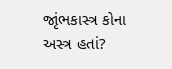જાૃંભકાસ્ત્ર કોના અસ્ત્ર હતાં?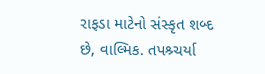રાફડા માટેનો સંસ્કૃત શબ્દ છે, વાલ્મિક. તપશ્ર્ચર્યા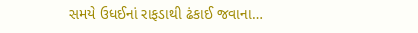સમયે ઉધઈનાં રાફડાથી ઢંકાઈ જવાના…